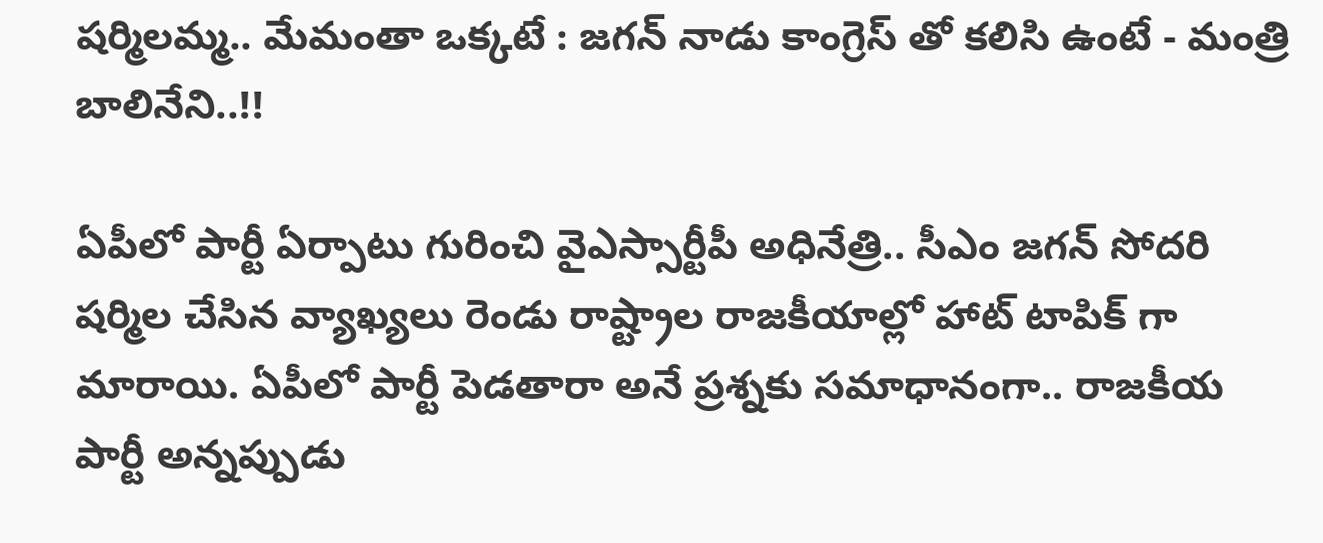షర్మిలమ్మ.. మేమంతా ఒక్కటే : జగన్ నాడు కాంగ్రెస్ తో కలిసి ఉంటే - మంత్రి బాలినేని..!!

ఏపీలో పార్టీ ఏర్పాటు గురించి వైఎస్సార్టీపీ అధినేత్రి.. సీఎం జగన్ సోదరి షర్మిల చేసిన వ్యాఖ్యలు రెండు రాష్ట్రాల రాజకీయాల్లో హాట్ టాపిక్ గా మారాయి. ఏపీలో పార్టీ పెడతారా అనే ప్రశ్నకు సమాధానంగా.. రాజకీయ పార్టీ అన్నప్పుడు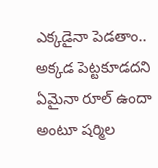ఎక్కడైనా పెడతాం.. అక్కడ పెట్టకూడదని ఏమైనా రూల్‌ ఉందా అంటూ షర్మిల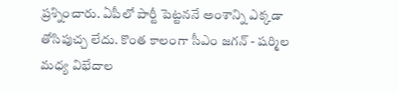ప్రశ్నించారు. ఏపీలో పార్టీ పెట్టననే అంశాన్ని ఎక్కడా తోసిపుచ్చ లేదు. కొంత కాలంగా సీఎం జగన్ - షర్మిల మధ్య విభేదాల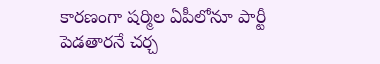కారణంగా షర్మిల ఏపీలోనూ పార్టీ పెడతారనే చర్చ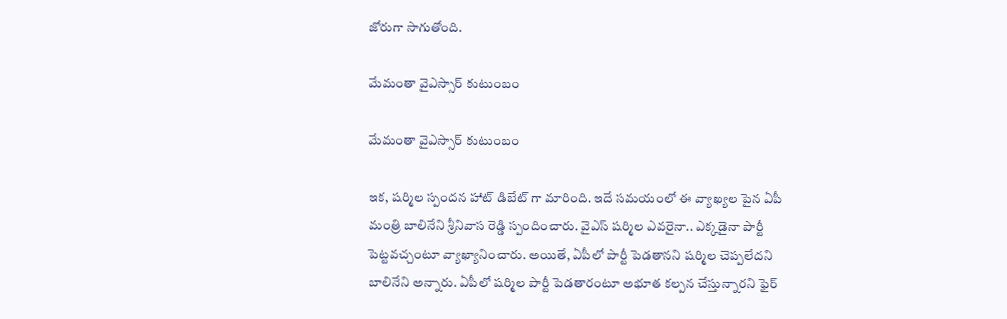జోరుగా సాగుతోంది.

మేమంతా వైఎస్సార్ కుటుంబం

మేమంతా వైఎస్సార్ కుటుంబం

ఇక, షర్మిల స్పందన హాట్ డిబేట్ గా మారింది. ఇదే సమయంలో ఈ వ్యాఖ్యల పైన ఏపీ మంత్రి బాలినేని శ్రీనివాస రెడ్డి స్పందించారు. వైఎస్‌ షర్మిల ఎవరైనా.. ఎక్కడైనా పార్టీ పెట్టవచ్చంటూ వ్యాఖ్యానించారు. అయితే, ఏపీలో పార్టీ పెడతానని షర్మిల చెప్పలేదని బాలినేని అన్నారు. ఏపీలో షర్మిల పార్టీ పెడతారంటూ అభూత కల్పన చేస్తున్నారని ఫైర్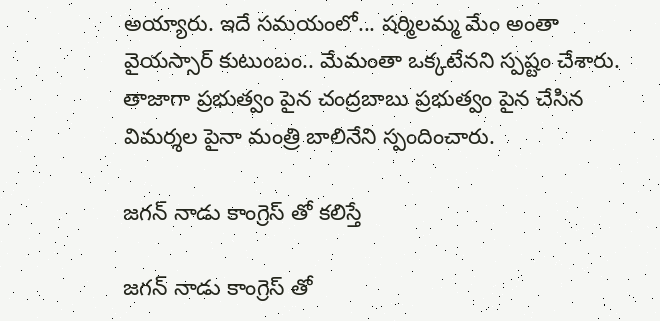అయ్యారు. ఇదే సమయంలో... షర్మిలమ్మ మేం అంతా వైయస్సార్ కుటుంబం.. మేమంతా ఒక్కటేనని స్పష్టం చేశారు. తాజాగా ప్రభుత్వం పైన చంద్రబాబు ప్రభుత్వం పైన చేసిన విమర్శల పైనా మంత్రి బాలినేని స్పందించారు.

జగన్ నాడు కాంగ్రెస్ తో కలిస్తే

జగన్ నాడు కాంగ్రెస్ తో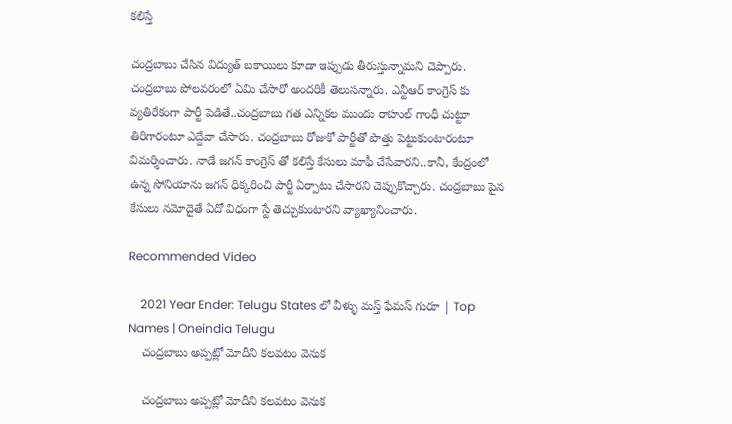కలిస్తే

చంద్రబాబు చేసిన విద్యుత్ బకాయిలు కూడా ఇప్పుడు తీరుస్తున్నామని చెప్పారు. చంద్రబాబు పోలవరంలో ఏమి చేసారో అందరికీ తెలుసన్నారు. ఎన్టీఆర్ కాంగ్రెస్ కు వ్యతిరేకంగా పార్టీ పెడితే..చంద్రబాబు గత ఎన్నికల ముందు రాహుల్ గాంధీ చుట్టూ తిరిగారంటూ ఎద్దేవా చేసారు. చంద్రబాబు రోజుకో పార్టీతో పొత్తు పెట్టుకుంటారంటూ విమర్శించారు. నాడే జగన్ కాంగ్రెస్ తో కలిస్తే కేసులు మాఫీ చేసేవారని..కానీ, కేంద్రంలో ఉన్న సోనియాను జగన్ ధిక్కరించి పార్టీ ఏర్పాటు చేసారని చెప్పుకొచ్చారు. చంద్రబాబు పైన కేసులు నమోదైతే ఏదో విధంగా స్టే తెచ్చుకుంటారని వ్యాఖ్యానించారు.

Recommended Video

    2021 Year Ender: Telugu States లో వీళ్ళు మస్త్ ఫేమస్ గురూ | Top Names | Oneindia Telugu
    చంద్రబాబు అప్పట్లో మోదీని కలవటం వెనుక

    చంద్రబాబు అప్పట్లో మోదీని కలవటం వెనుక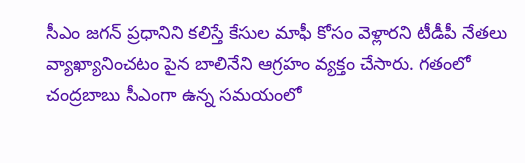సీఎం జగన్ ప్రధానిని కలిస్తే కేసుల మాఫీ కోసం వెళ్లారని టీడీపీ నేతలు వ్యాఖ్యానించటం పైన బాలినేని ఆగ్రహం వ్యక్తం చేసారు. గతంలో చంద్రబాబు సీఎంగా ఉన్న సమయంలో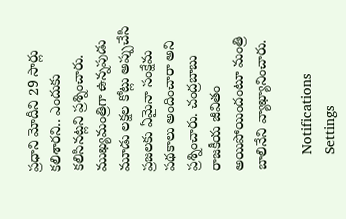ప్రధాని మోదీని 29 సార్లు కలిశారని.. ఎందుకు కలిసినట్లని ప్రశ్నించారు. ముఖ్యమంత్రిగా ఉన్నపుడు మూడు లక్షల కోట్లు అప్పుచేసి ప్రజలకు ఏమైనా సంక్షేమ పథకాలు అందించారా అని ప్రశ్నించారు. చంద్రబాబు రాజకీయ జీవితం అయిపోయిందంటూ మంత్రి బాలినేని వ్యాఖ్యానించారు.

    Notifications
    Settings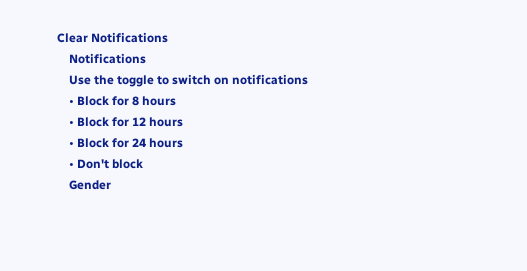Clear Notifications
    Notifications
    Use the toggle to switch on notifications
    • Block for 8 hours
    • Block for 12 hours
    • Block for 24 hours
    • Don't block
    Gender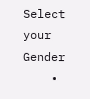Select your Gender
    •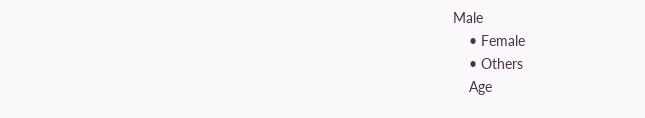Male
    • Female
    • Others
    Age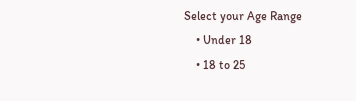Select your Age Range
    • Under 18
    • 18 to 25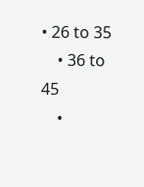• 26 to 35
    • 36 to 45
    •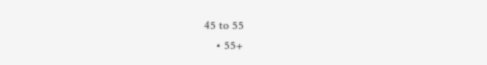45 to 55
    • 55+